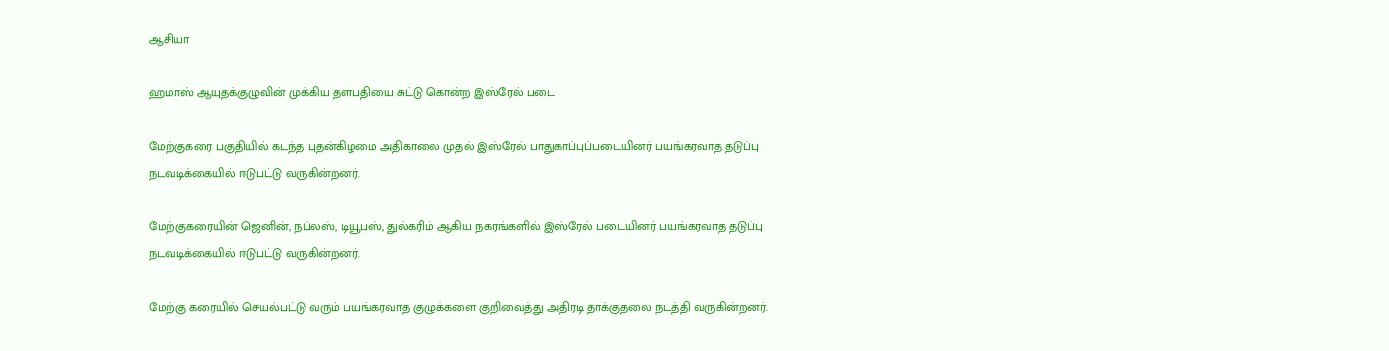ஆசியா

ஹமாஸ் ஆயுதக்குழுவின் முக்கிய தளபதியை சுட்டு கொன்ற இஸ்ரேல் படை

மேற்குகரை பகுதியில் கடந்த புதன்கிழமை அதிகாலை முதல் இஸ்ரேல் பாதுகாப்புப்படையினர் பயங்கரவாத தடுப்பு நடவடிக்கையில் ஈடுபட்டு வருகின்றனர்.

மேற்குகரையின் ஜெனின், நப்லஸ், டியூபஸ், துல்கரிம் ஆகிய நகரங்களில் இஸ்ரேல் படையினர் பயங்கரவாத தடுப்பு நடவடிக்கையில் ஈடுபட்டு வருகின்றனர்.

மேற்கு கரையில் செயல்பட்டு வரும் பயங்கரவாத குழுக்களை குறிவைத்து அதிரடி தாக்குதலை நடத்தி வருகின்றனர்.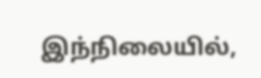இந்நிலையில்,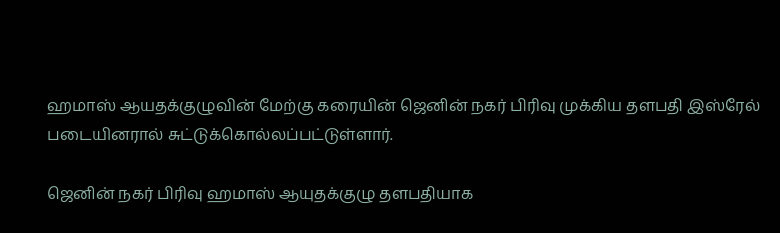ஹமாஸ் ஆயதக்குழுவின் மேற்கு கரையின் ஜெனின் நகர் பிரிவு முக்கிய தளபதி இஸ்ரேல் படையினரால் சுட்டுக்கொல்லப்பட்டுள்ளார்.

ஜெனின் நகர் பிரிவு ஹமாஸ் ஆயுதக்குழு தளபதியாக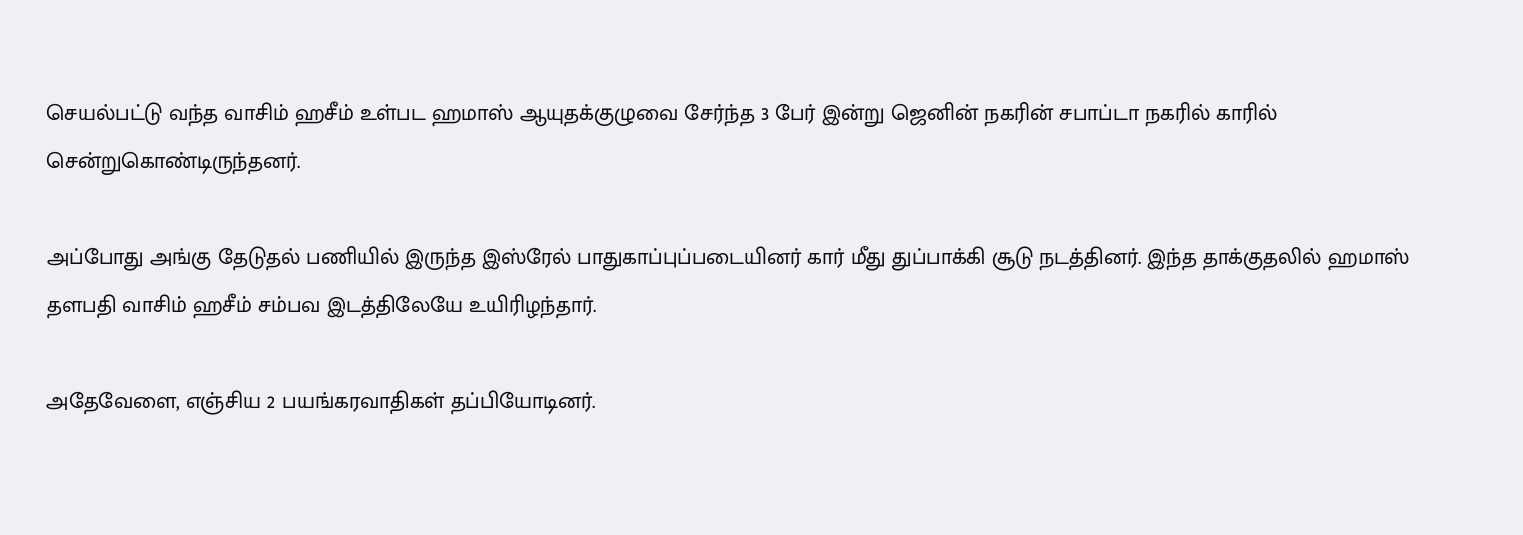செயல்பட்டு வந்த வாசிம் ஹசீம் உள்பட ஹமாஸ் ஆயுதக்குழுவை சேர்ந்த 3 பேர் இன்று ஜெனின் நகரின் சபாப்டா நகரில் காரில் சென்றுகொண்டிருந்தனர்.

அப்போது அங்கு தேடுதல் பணியில் இருந்த இஸ்ரேல் பாதுகாப்புப்படையினர் கார் மீது துப்பாக்கி சூடு நடத்தினர். இந்த தாக்குதலில் ஹமாஸ் தளபதி வாசிம் ஹசீம் சம்பவ இடத்திலேயே உயிரிழந்தார்.

அதேவேளை, எஞ்சிய 2 பயங்கரவாதிகள் தப்பியோடினர்.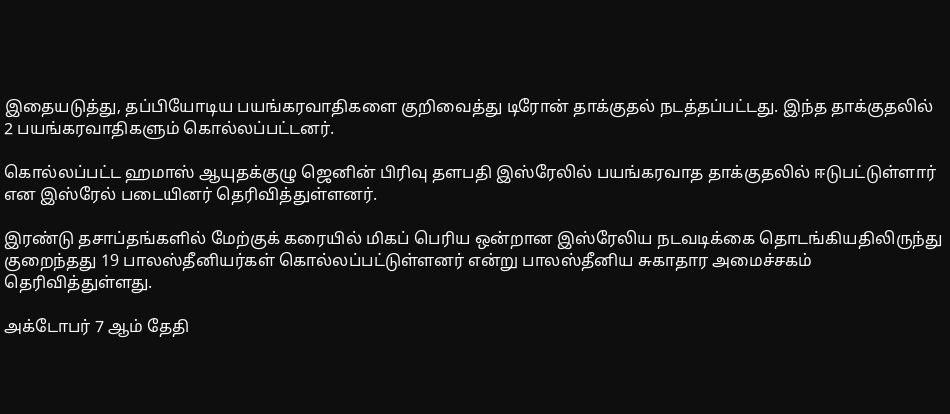இதையடுத்து, தப்பியோடிய பயங்கரவாதிகளை குறிவைத்து டிரோன் தாக்குதல் நடத்தப்பட்டது. இந்த தாக்குதலில் 2 பயங்கரவாதிகளும் கொல்லப்பட்டனர்.

கொல்லப்பட்ட ஹமாஸ் ஆயுதக்குழு ஜெனின் பிரிவு தளபதி இஸ்ரேலில் பயங்கரவாத தாக்குதலில் ஈடுபட்டுள்ளார் என இஸ்ரேல் படையினர் தெரிவித்துள்ளனர்.

இரண்டு தசாப்தங்களில் மேற்குக் கரையில் மிகப் பெரிய ஒன்றான இஸ்ரேலிய நடவடிக்கை தொடங்கியதிலிருந்து குறைந்தது 19 பாலஸ்தீனியர்கள் கொல்லப்பட்டுள்ளனர் என்று பாலஸ்தீனிய சுகாதார அமைச்சகம் தெரிவித்துள்ளது.

அக்டோபர் 7 ஆம் தேதி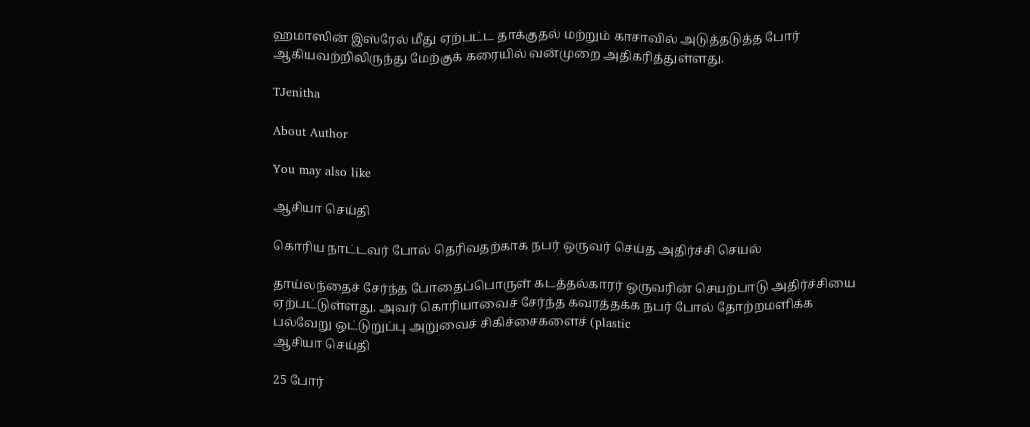ஹமாஸின் இஸ்ரேல் மீது ஏற்பட்ட தாக்குதல் மற்றும் காசாவில் அடுத்தடுத்த போர் ஆகியவற்றிலிருந்து மேற்குக் கரையில் வன்முறை அதிகரித்துள்ளது.

TJenitha

About Author

You may also like

ஆசியா செய்தி

கொரிய நாட்டவர் போல் தெரிவதற்காக நபர் ஒருவர் செய்த அதிர்ச்சி செயல்

தாய்லந்தைச் சேர்ந்த போதைப்பொருள் கடத்தல்காரர் ஒருவரின் செயற்பாடு அதிர்ச்சியை ஏற்பட்டுள்ளது. அவர் கொரியாவைச் சேர்ந்த கவரத்தக்க நபர் போல் தோற்றமளிக்க பல்வேறு ஒட்டுறுப்பு அறுவைச் சிகிச்சைகளைச் (plastic
ஆசியா செய்தி

25 போர்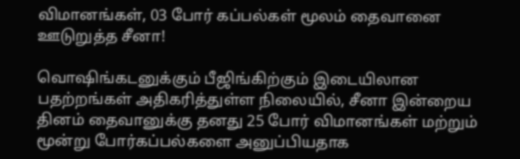விமானங்கள், 03 போர் கப்பல்கள் மூலம் தைவானை ஊடுறுத்த சீனா!

வொஷிங்கடனுக்கும் பீஜிங்கிற்கும் இடையிலான பதற்றங்கள் அதிகரித்துள்ள நிலையில், சீனா இன்றைய தினம் தைவானுக்கு தனது 25 போர் விமானங்கள் மற்றும் மூன்று போர்கப்பல்களை அனுப்பியதாக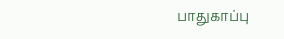பாதுகாப்பு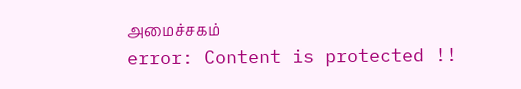அமைச்சகம்
error: Content is protected !!